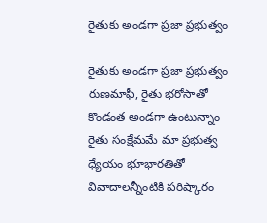రైతుకు అండ‌గా ప్ర‌జా ప్ర‌భుత్వం

రైతుకు అండ‌గా ప్ర‌జా ప్ర‌భుత్వం రుణ‌మాఫీ, రైతు భరోసాతో కొండంత అండ‌గా ఉంటున్నాం రైతు సంక్షేమమే మా ప్ర‌భుత్వ‌ ధ్యేయం భూభారతితో వివాదాల‌న్నీంటికి ప‌రిష్కారం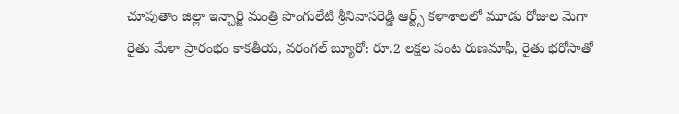చూపుతాం జిల్లా ఇన్చార్జి మంత్రి పొంగులేటి శ్రీనివాస‌రెడ్డి ఆర్ట్స్ క‌ళాశాల‌లో మూడు రోజుల మెగా రైతు మేళా ప్రారంభం కాకతీయ, వరంగల్ బ్యూరో: రూ.2 లక్షల పంట రుణమాఫీ, రైతు భరోసాతో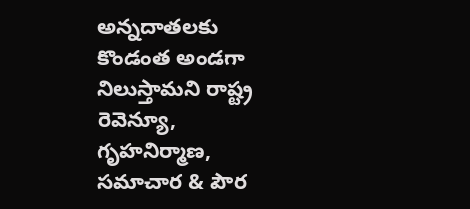అన్నదాతలకు కొండంత అండగా నిలుస్తామని రాష్ట్ర రెవెన్యూ, గృహనిర్మాణ, సమాచార & పౌర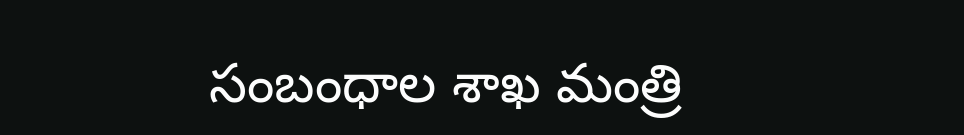సంబంధాల శాఖ మంత్రి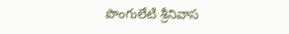పొంగులేటి శ్రీనివాస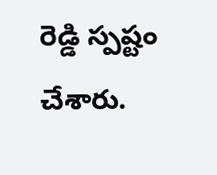రెడ్డి స్పష్టం చేశారు.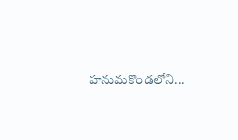హనుమకొండలోని...